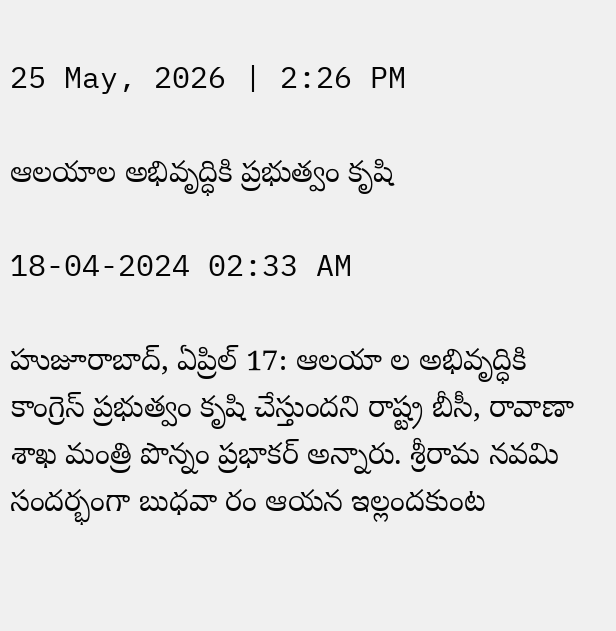25 May, 2026 | 2:26 PM

ఆలయాల అభివృద్ధికి ప్రభుత్వం కృషి

18-04-2024 02:33 AM

హుజూరాబాద్, ఏప్రిల్ 17: ఆలయా ల అభివృద్ధికి కాంగ్రెస్ ప్రభుత్వం కృషి చేస్తుందని రాష్ట్ర బీసీ, రావాణా శాఖ మంత్రి పొన్నం ప్రభాకర్ అన్నారు. శ్రీరామ నవమి సందర్భంగా బుధవా రం ఆయన ఇల్లందకుంట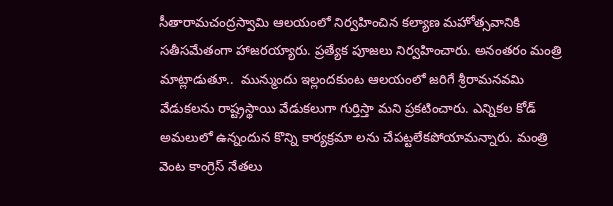సీతారామచంద్రస్వామి ఆలయంలో నిర్వహించిన కల్యాణ మహోత్సవానికి సతీసమేతంగా హాజరయ్యారు. ప్రత్యేక పూజలు నిర్వహించారు. అనంతరం మంత్రి మాట్లాడుతూ..  మున్ముందు ఇల్లందకుంట ఆలయంలో జరిగే శ్రీరామనవమి వేడుకలను రాష్ట్రస్థాయి వేడుకలుగా గుర్తిస్తా మని ప్రకటించారు. ఎన్నికల కోడ్ అమలులో ఉన్నందున కొన్ని కార్యక్రమా లను చేపట్టలేకపోయామన్నారు. మంత్రి వెంట కాంగ్రెస్ నేతలు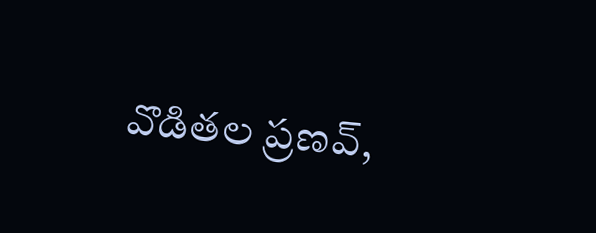వొడితల ప్రణవ్,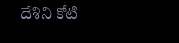దేశిని కోటి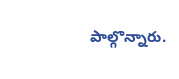పాల్గొన్నారు.